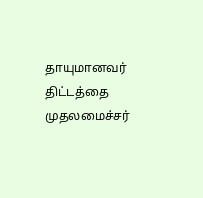தாயுமானவர் திட்டத்தை முதலமைச்சர்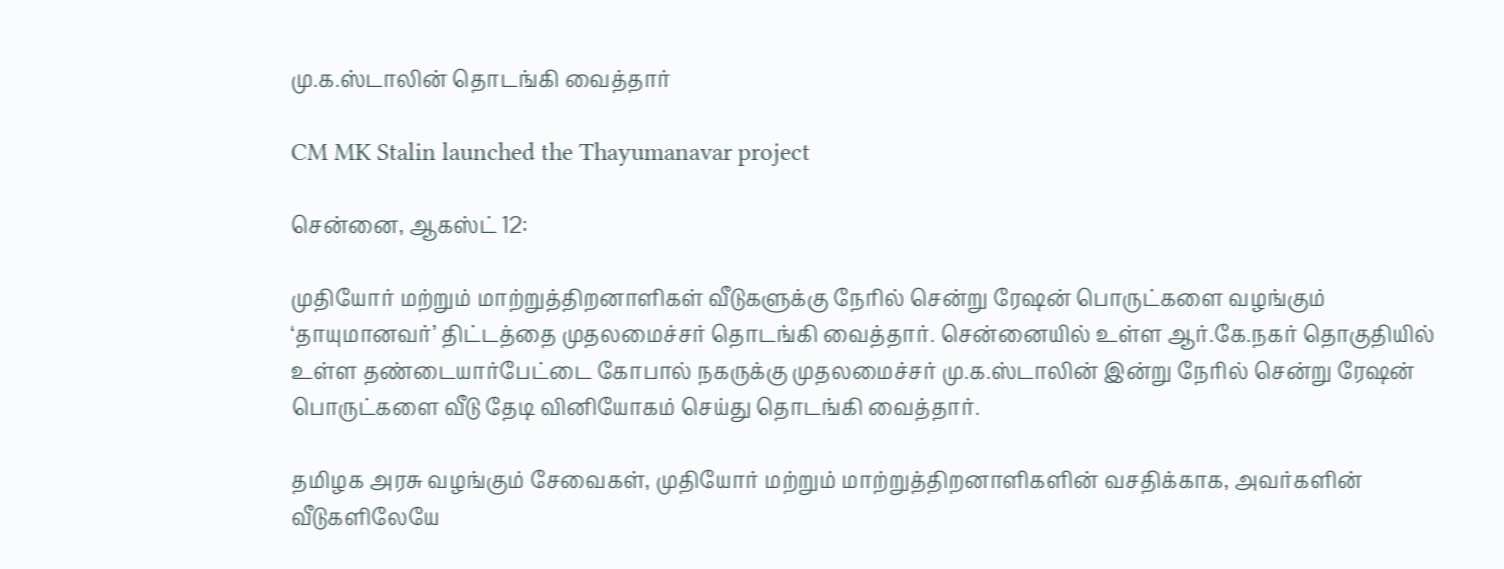மு.க.ஸ்டாலின் தொடங்கி வைத்தார்

CM MK Stalin launched the Thayumanavar project

சென்னை, ஆகஸ்ட் 12:

முதியோர் மற்றும் மாற்றுத்திறனாளிகள் வீடுகளுக்கு நேரில் சென்று ரேஷன் பொருட்களை வழங்கும் ‘தாயுமானவர்’ திட்டத்தை முதலமைச்சர் தொடங்கி வைத்தார். சென்னையில் உள்ள ஆர்.கே.நகர் தொகுதியில் உள்ள தண்டையார்பேட்டை கோபால் நகருக்கு முதலமைச்சர் மு.க.ஸ்டாலின் இன்று நேரில் சென்று ரேஷன் பொருட்களை வீடு தேடி வினியோகம் செய்து தொடங்கி வைத்தார்.

தமிழக அரசு வழங்கும் சேவைகள், முதியோர் மற்றும் மாற்றுத்திறனாளிகளின் வசதிக்காக, அவர்களின் வீடுகளிலேயே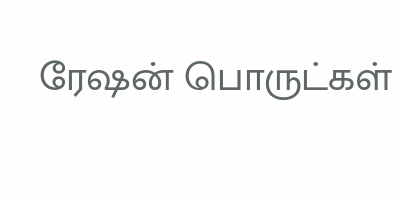ரேஷன் பொருட்கள்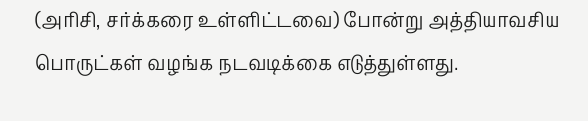(அரிசி, சர்க்கரை உள்ளிட்டவை) போன்று அத்தியாவசிய பொருட்கள் வழங்க நடவடிக்கை எடுத்துள்ளது.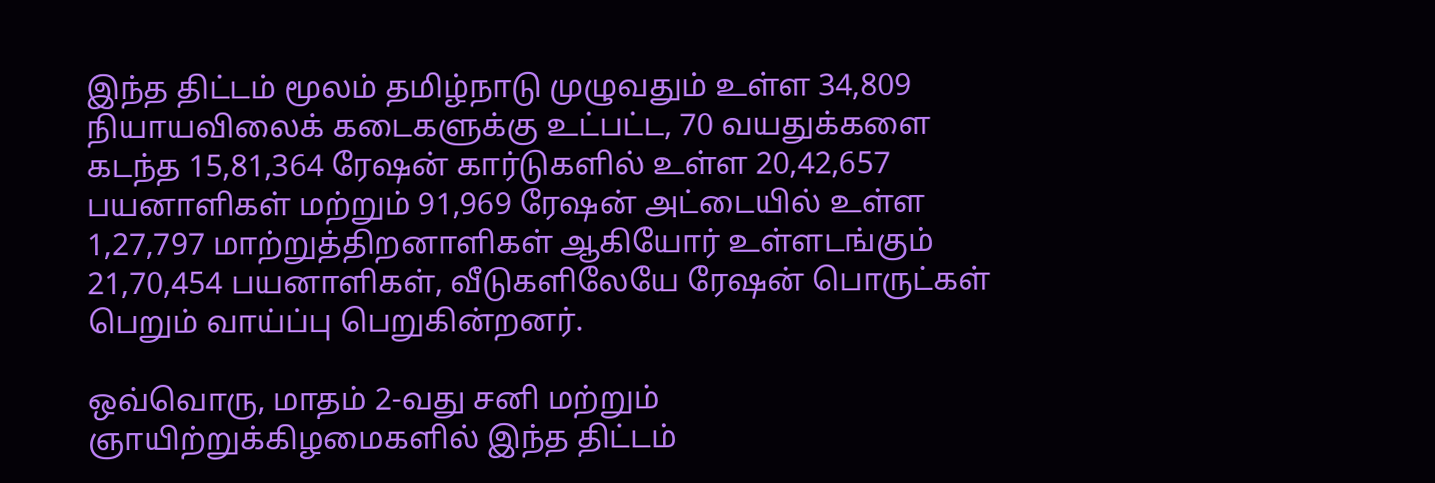இந்த திட்டம் மூலம் தமிழ்நாடு முழுவதும் உள்ள 34,809 நியாயவிலைக் கடைகளுக்கு உட்பட்ட, 70 வயதுக்களை கடந்த 15,81,364 ரேஷன் கார்டுகளில் உள்ள 20,42,657 பயனாளிகள் மற்றும் 91,969 ரேஷன் அட்டையில் உள்ள 1,27,797 மாற்றுத்திறனாளிகள் ஆகியோர் உள்ளடங்கும் 21,70,454 பயனாளிகள், வீடுகளிலேயே ரேஷன் பொருட்கள் பெறும் வாய்ப்பு பெறுகின்றனர்.

ஒவ்வொரு, மாதம் 2-வது சனி மற்றும் ஞாயிற்றுக்கிழமைகளில் இந்த திட்டம்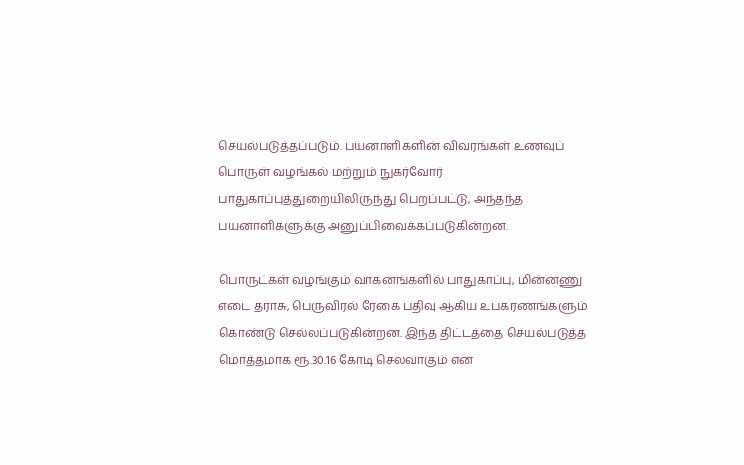செயல்படுத்தப்படும். பயனாளிகளின் விவரங்கள் உணவுப் பொருள் வழங்கல் மற்றும் நுகர்வோர் பாதுகாப்புத்துறையிலிருந்து பெறப்பட்டு, அந்தந்த பயனாளிகளுக்கு அனுப்பிவைக்கப்படுகின்றன.

பொருட்கள் வழங்கும் வாகனங்களில் பாதுகாப்பு, மின்னணு எடை தராசு, பெருவிரல் ரேகை பதிவு ஆகிய உபகரணங்களும் கொண்டு செல்லப்படுகின்றன. இந்த திட்டத்தை செயல்படுத்த மொத்தமாக ரூ.30.16 கோடி செலவாகும் என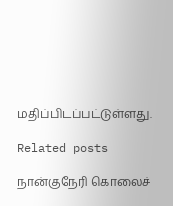மதிப்பிடப்பட்டுள்ளது.

Related posts

நான்குநேரி கொலைச்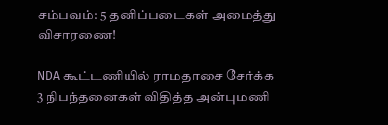சம்பவம்: 5 தனிப்படைகள் அமைத்து விசாரணை!

NDA கூட்டணியில் ராமதாசை சேர்க்க 3 நிபந்தனைகள் விதித்த அன்புமணி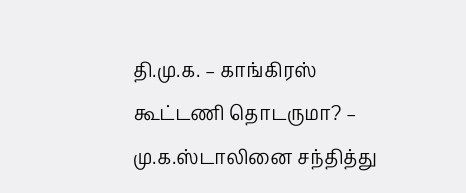தி.மு.க. – காங்கிரஸ் கூட்டணி தொடருமா? – மு.க.ஸ்டாலினை சந்தித்து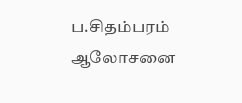ப.சிதம்பரம் ஆலோசனை